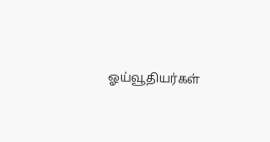ஓய்வூதியர்கள்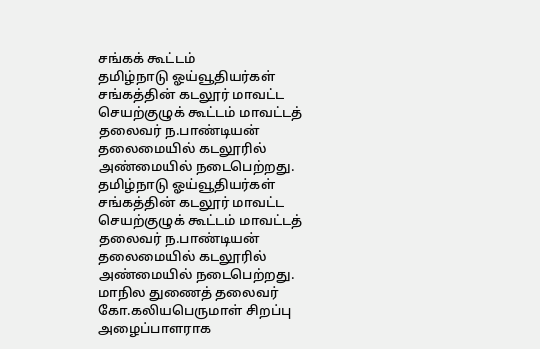சங்கக் கூட்டம்
தமிழ்நாடு ஓய்வூதியர்கள் சங்கத்தின் கடலூர் மாவட்ட செயற்குழுக் கூட்டம் மாவட்டத் தலைவர் ந.பாண்டியன் தலைமையில் கடலூரில் அண்மையில் நடைபெற்றது.
தமிழ்நாடு ஓய்வூதியர்கள் சங்கத்தின் கடலூர் மாவட்ட செயற்குழுக் கூட்டம் மாவட்டத் தலைவர் ந.பாண்டியன் தலைமையில் கடலூரில் அண்மையில் நடைபெற்றது.
மாநில துணைத் தலைவர் கோ.கலியபெருமாள் சிறப்பு அழைப்பாளராக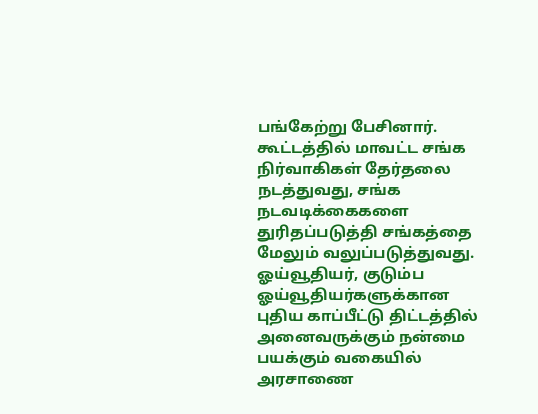பங்கேற்று பேசினார். கூட்டத்தில் மாவட்ட சங்க நிர்வாகிகள் தேர்தலை நடத்துவது, சங்க நடவடிக்கைகளை துரிதப்படுத்தி சங்கத்தை மேலும் வலுப்படுத்துவது. ஓய்வூதியர், குடும்ப ஓய்வூதியர்களுக்கான புதிய காப்பீட்டு திட்டத்தில் அனைவருக்கும் நன்மை பயக்கும் வகையில் அரசாணை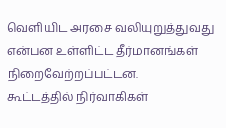வெளியிட அரசை வலியுறுத்துவது என்பன உள்ளிட்ட தீர்மானங்கள் நிறைவேற்றப்பட்டன.
கூட்டத்தில் நிர்வாகிகள்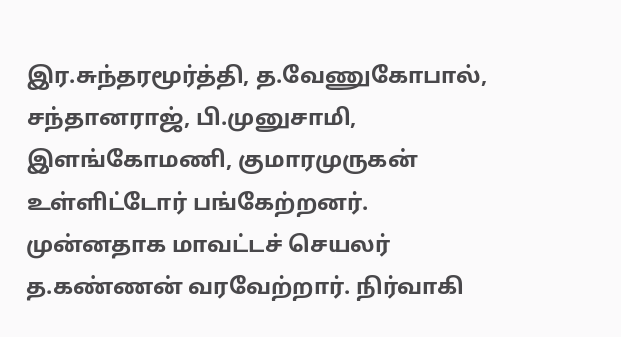இர.சுந்தரமூர்த்தி, த.வேணுகோபால், சந்தானராஜ், பி.முனுசாமி, இளங்கோமணி, குமாரமுருகன் உள்ளிட்டோர் பங்கேற்றனர்.
முன்னதாக மாவட்டச் செயலர் த.கண்ணன் வரவேற்றார். நிர்வாகி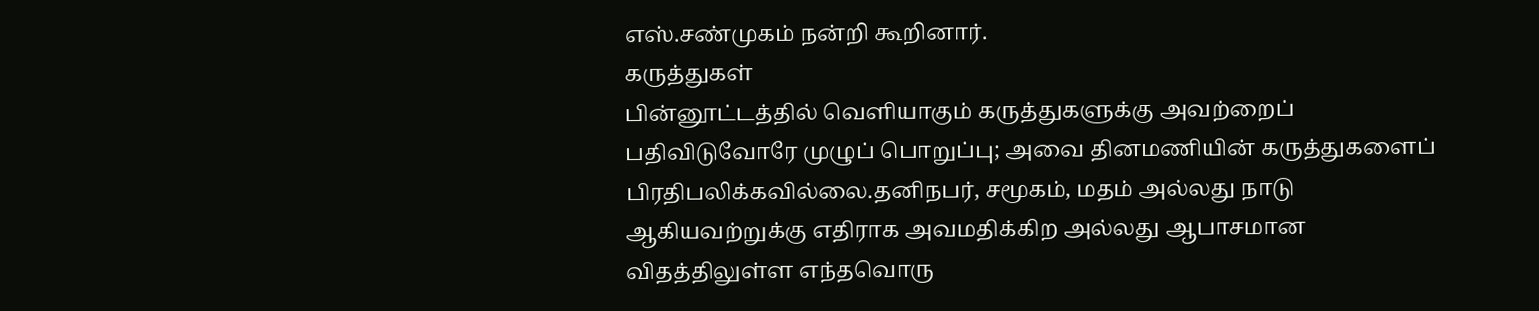எஸ்.சண்முகம் நன்றி கூறினார்.
கருத்துகள்
பின்னூட்டத்தில் வெளியாகும் கருத்துகளுக்கு அவற்றைப் பதிவிடுவோரே முழுப் பொறுப்பு; அவை தினமணியின் கருத்துகளைப் பிரதிபலிக்கவில்லை.தனிநபர், சமூகம், மதம் அல்லது நாடு ஆகியவற்றுக்கு எதிராக அவமதிக்கிற அல்லது ஆபாசமான விதத்திலுள்ள எந்தவொரு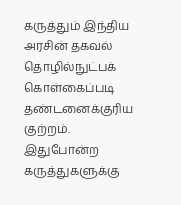கருத்தும் இந்திய அரசின் தகவல் தொழில்நுட்பக் கொள்கைப்படி தண்டனைக்குரிய குற்றம். இதுபோன்ற கருத்துகளுக்கு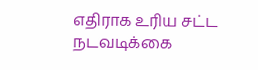எதிராக உரிய சட்ட நடவடிக்கை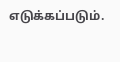எடுக்கப்படும்.